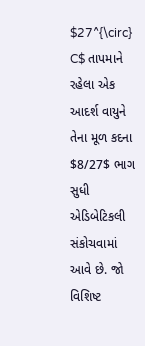$27^{\circ} C$ તાપમાને રહેલા એક આદર્શ વાયુને તેના મૂળ કદના $8/27$ ભાગ સુધી એડિબેટિકલી સંકોચવામાં આવે છે. જો વિશિષ્ટ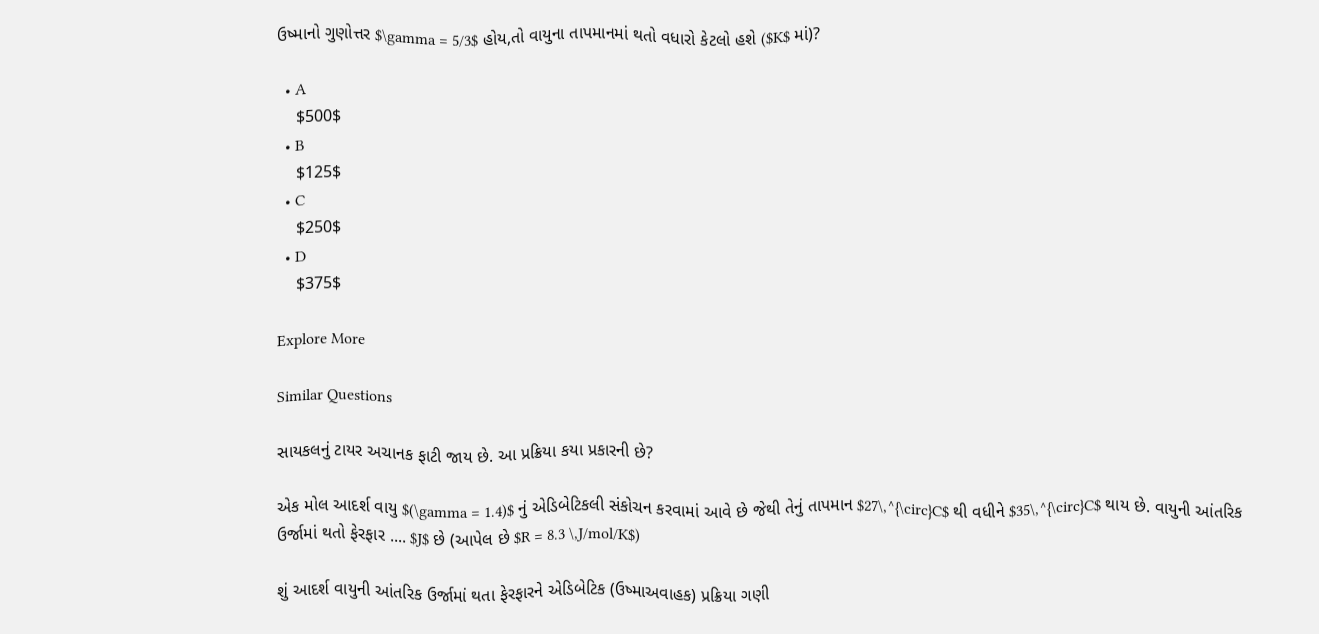ઉષ્માનો ગુણોત્તર $\gamma = 5/3$ હોય,તો વાયુના તાપમાનમાં થતો વધારો કેટલો હશે ($K$ માં)?

  • A
    $500$
  • B
    $125$
  • C
    $250$
  • D
    $375$

Explore More

Similar Questions

સાયકલનું ટાયર અચાનક ફાટી જાય છે. આ પ્રક્રિયા કયા પ્રકારની છે?

એક મોલ આદર્શ વાયુ $(\gamma = 1.4)$ નું એડિબેટિકલી સંકોચન કરવામાં આવે છે જેથી તેનું તાપમાન $27\,^{\circ}C$ થી વધીને $35\,^{\circ}C$ થાય છે. વાયુની આંતરિક ઉર્જામાં થતો ફેરફાર .... $J$ છે (આપેલ છે $R = 8.3 \,J/mol/K$)

શું આદર્શ વાયુની આંતરિક ઉર્જામાં થતા ફેરફારને એડિબેટિક (ઉષ્માઅવાહક) પ્રક્રિયા ગણી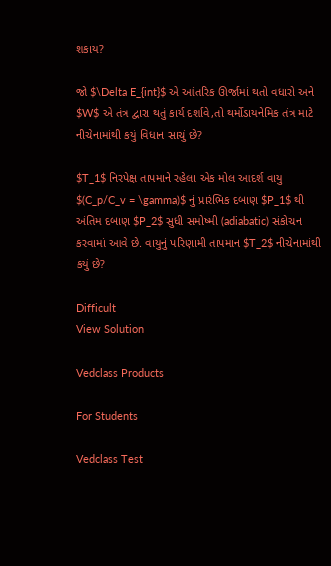શકાય?

જો $\Delta E_{int}$ એ આંતરિક ઊર્જામાં થતો વધારો અને $W$ એ તંત્ર દ્વારા થતું કાર્ય દર્શાવે,તો થર્મોડાયનેમિક તંત્ર માટે નીચેનામાંથી કયું વિધાન સાચું છે?

$T_1$ નિરપેક્ષ તાપમાને રહેલા એક મોલ આદર્શ વાયુ $(C_p/C_v = \gamma)$ નું પ્રારંભિક દબાણ $P_1$ થી અંતિમ દબાણ $P_2$ સુધી સમોષ્મી (adiabatic) સંકોચન કરવામાં આવે છે. વાયુનું પરિણામી તાપમાન $T_2$ નીચેનામાંથી કયું છે?

Difficult
View Solution

Vedclass Products

For Students

Vedclass Test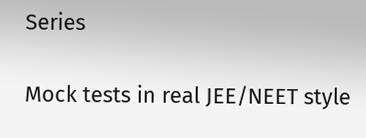Series

Mock tests in real JEE/NEET style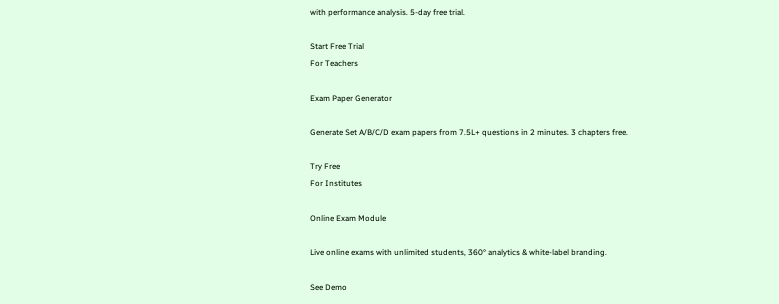with performance analysis. 5-day free trial.

Start Free Trial
For Teachers

Exam Paper Generator

Generate Set A/B/C/D exam papers from 7.5L+ questions in 2 minutes. 3 chapters free.

Try Free
For Institutes

Online Exam Module

Live online exams with unlimited students, 360° analytics & white-label branding.

See Demo